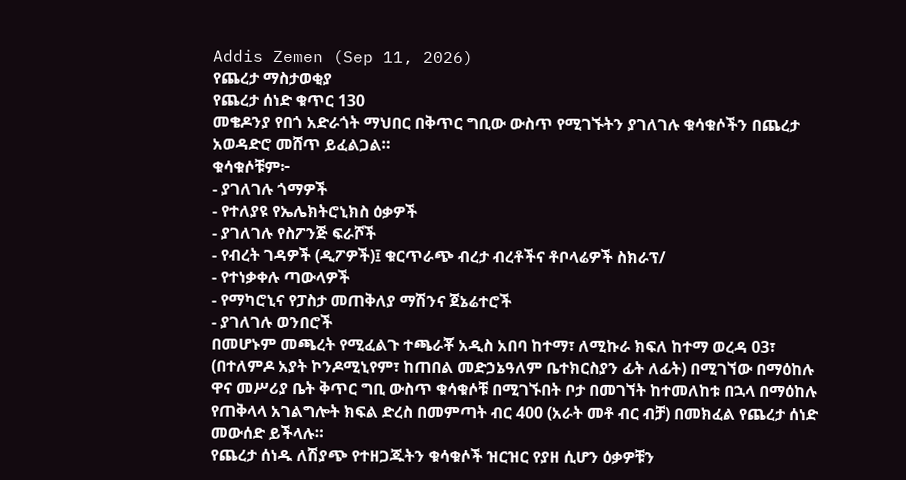Addis Zemen (Sep 11, 2026)
የጨረታ ማስታወቂያ
የጨረታ ሰነድ ቁጥር 130
መቄዶንያ የበጎ አድራጎት ማህበር በቅጥር ግቢው ውስጥ የሚገኙትን ያገለገሉ ቁሳቁሶችን በጨረታ አወዳድሮ መሸጥ ይፈልጋል።
ቁሳቁሶቹም፦
- ያገለገሉ ጎማዎች
- የተለያዩ የኤሌክትሮኒክስ ዕቃዎች
- ያገለገሉ የስፖንጅ ፍራሾች
- የብረት ገዳዎች (ዲፖዎች)፤ ቁርጥራጭ ብረታ ብረቶችና ቶቦላሬዎች ስክራፕ/
- የተነቃቀሉ ጣውላዎች
- የማካሮኒና የፓስታ መጠቅለያ ማሽንና ጀኔሬተሮች
- ያገለገሉ ወንበሮች
በመሆኑም መጫረት የሚፈልጉ ተጫራቾ አዲስ አበባ ከተማ፣ ለሚኩራ ክፍለ ከተማ ወረዳ 03፣ (በተለምዶ አያት ኮንዶሚኒየም፣ ከጠበል መድኃኔዓለም ቤተክርስያን ፊት ለፊት) በሚገኘው በማዕከሉ ዋና መሥሪያ ቤት ቅጥር ግቢ ውስጥ ቁሳቁሶቹ በሚገኙበት ቦታ በመገኘት ከተመለከቱ በኋላ በማዕከሉ የጠቅላላ አገልግሎት ክፍል ድረስ በመምጣት ብር 400 (አራት መቶ ብር ብቻ) በመክፈል የጨረታ ሰነድ መውሰድ ይችላሉ።
የጨረታ ሰነዱ ለሽያጭ የተዘጋጁትን ቁሳቁሶች ዝርዝር የያዘ ሲሆን ዕቃዎቹን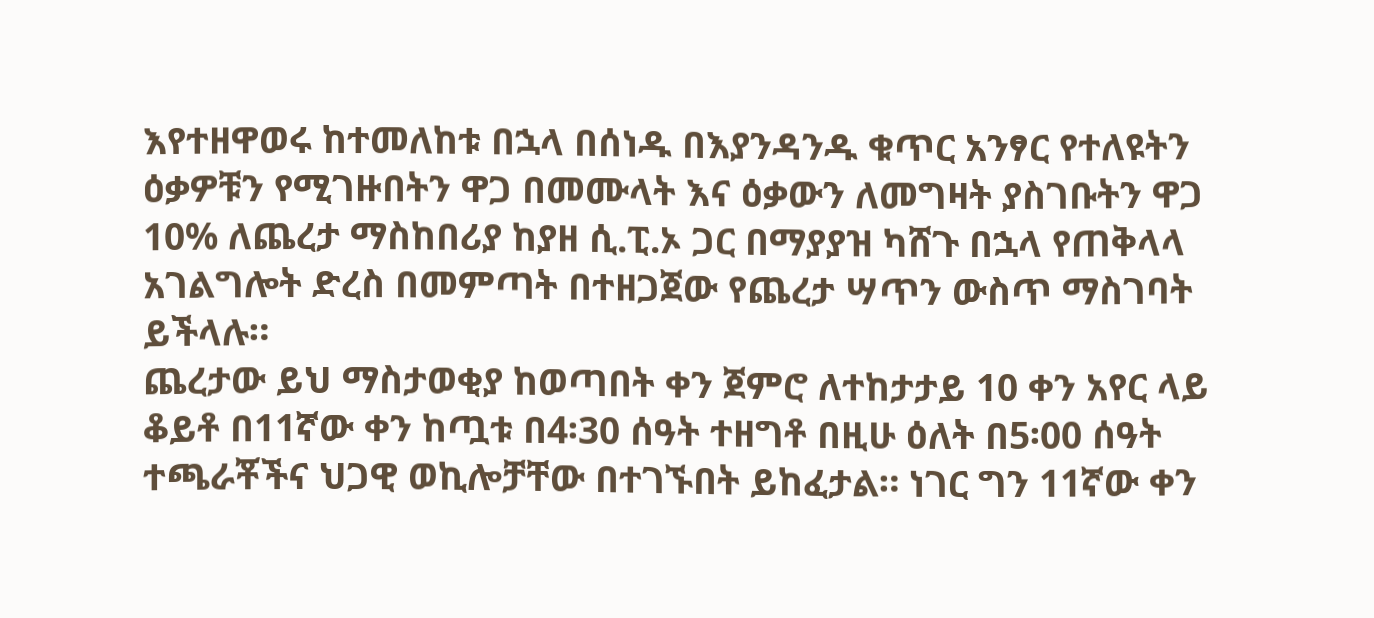እየተዘዋወሩ ከተመለከቱ በኋላ በሰነዱ በእያንዳንዱ ቁጥር አንፃር የተለዩትን ዕቃዎቹን የሚገዙበትን ዋጋ በመሙላት እና ዕቃውን ለመግዛት ያስገቡትን ዋጋ 10% ለጨረታ ማስከበሪያ ከያዘ ሲ.ፒ.ኦ ጋር በማያያዝ ካሸጉ በኋላ የጠቅላላ አገልግሎት ድረስ በመምጣት በተዘጋጀው የጨረታ ሣጥን ውስጥ ማስገባት ይችላሉ።
ጨረታው ይህ ማስታወቂያ ከወጣበት ቀን ጀምሮ ለተከታታይ 10 ቀን አየር ላይ ቆይቶ በ11ኛው ቀን ከጧቱ በ4፡30 ሰዓት ተዘግቶ በዚሁ ዕለት በ5፡00 ሰዓት ተጫራቾችና ህጋዊ ወኪሎቻቸው በተገኙበት ይከፈታል። ነገር ግን 11ኛው ቀን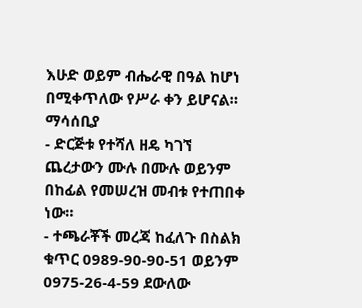እሁድ ወይም ብሔራዊ በዓል ከሆነ በሚቀጥለው የሥራ ቀን ይሆናል።
ማሳሰቢያ
- ድርጅቱ የተሻለ ዘዴ ካገኘ ጨረታውን ሙሉ በሙሉ ወይንም በከፊል የመሠረዝ መብቱ የተጠበቀ ነው።
- ተጫራቾች መረጃ ከፈለጉ በስልክ ቁጥር 0989-90-90-51 ወይንም 0975-26-4-59 ደውለው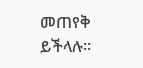መጠየቅ ይችላሉ።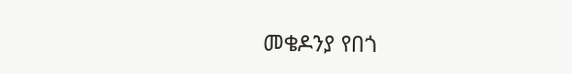መቄዶንያ የበጎ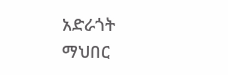አድራጎት ማህበር